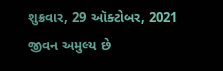શુક્રવાર, 29 ઑક્ટોબર, 2021
જીવન અમુલ્ય છે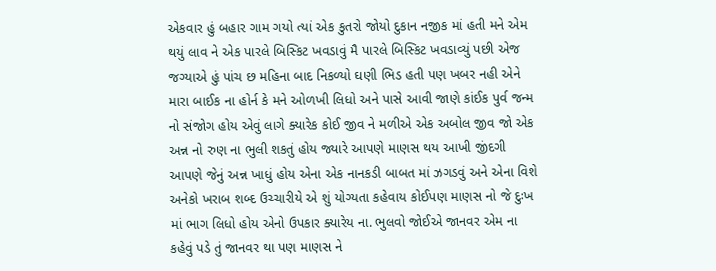એકવાર હું બહાર ગામ ગયો ત્યાં એક કુતરો જોયો દુકાન નજીક માં હતી મને એમ થયું લાવ ને એક પારલે બિસ્કિટ ખવડાવું મૈ પારલે બિસ્કિટ ખવડાવ્યું પછી એજ જગ્યાએ હું પાંચ છ મહિના બાદ નિકળ્યો ઘણી ભિડ હતી પણ ખબર નહી એને મારા બાઈક ના હોર્ન કે મને ઓળખી લિધો અને પાસે આવી જાણે કાંઈક પુર્વ જન્મ નો સંજોગ હોય એવું લાગે ક્યારેક કોઈ જીવ ને મળીએ એક અબોલ જીવ જો એક અન્ન નો રુણ ના ભુલી શકતું હોય જ્યારે આપણે માણસ થય આખી જીંદગી આપણે જેનું અન્ન ખાધું હોય એના એક નાનકડી બાબત માં ઝગડવું અને એના વિશે અનેકો ખરાબ શબ્દ ઉચ્ચારીયે એ શું યોગ્યતા કહેવાય કોઈપણ માણસ નો જે દુઃખ માં ભાગ લિધો હોય એનો ઉપકાર ક્યારેય ના. ભુલવો જોઈએ જાનવર એમ ના કહેવું પડે તું જાનવર થા પણ માણસ ને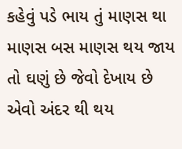કહેવું પડે ભાય તું માણસ થા માણસ બસ માણસ થય જાય તો ઘણું છે જેવો દેખાય છે એવો અંદર થી થય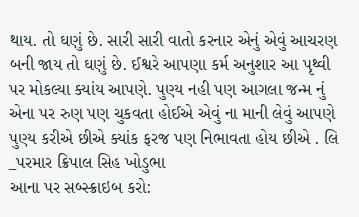થાય. તો ઘણું છે. સારી સારી વાતો કરનાર એનું એવું આચરણ બની જાય તો ઘણું છે. ઈશ્વરે આપણા કર્મ અનુશાર આ પૃથ્વી પર મોકલ્યા ક્યાંય આપણે. પુણ્ય નહી પણ આગલા જન્મ નું એના પર રુણ પણ ચુકવતા હોઈએ એવું ના માની લેવું આપણે પુણ્ય કરીએ છીએ ક્યાંક ફરજ પણ નિભાવતા હોય છીએ . લિ _પરમાર ક્રિપાલ સિહ ખોડુભા
આના પર સબ્સ્ક્રાઇબ કરો: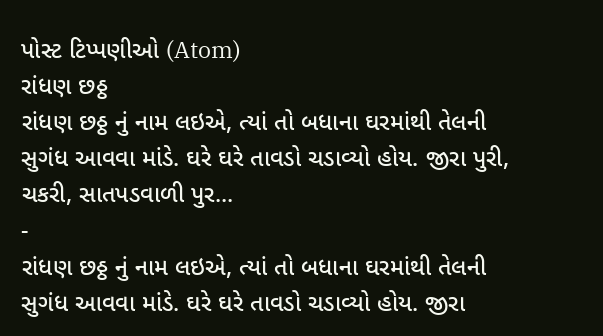પોસ્ટ ટિપ્પણીઓ (Atom)
રાંધણ છઠ્ઠ
રાંધણ છઠ્ઠ નું નામ લઇએ, ત્યાં તો બધાના ઘરમાંથી તેલની સુગંધ આવવા માંડે. ઘરે ઘરે તાવડો ચડાવ્યો હોય. જીરા પુરી, ચકરી, સાતપડવાળી પુર...
-
રાંધણ છઠ્ઠ નું નામ લઇએ, ત્યાં તો બધાના ઘરમાંથી તેલની સુગંધ આવવા માંડે. ઘરે ઘરે તાવડો ચડાવ્યો હોય. જીરા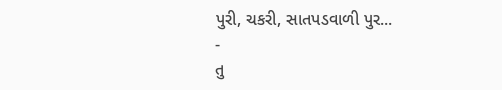પુરી, ચકરી, સાતપડવાળી પુર...
-
તુ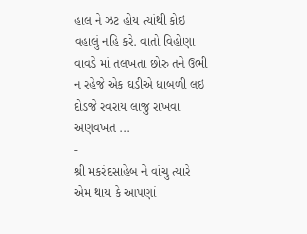હાલ ને ઝટ હોય ત્યાંથી કોઇ વહાલું નહિ કરે. વાતો વિહોણા વાવડે માં તલખતા છોરુ તને ઉભી ન રહેજે એક ઘડીએ ધાબળી લઇ દોડજે રવરાય લાજુ રાખવા અણવખત ...
-
શ્રી મકરંદસાહેબ ને વાંચુ ત્યારે એમ થાય કે આપણાં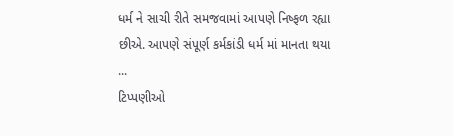ધર્મ ને સાચી રીતે સમજવામાં આપણે નિષ્ફળ રહ્યા છીએ. આપણે સંપૂર્ણ કર્મકાંડી ધર્મ માં માનતા થયા ...
ટિપ્પણીઓ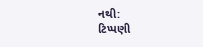નથી:
ટિપ્પણી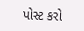પોસ્ટ કરો